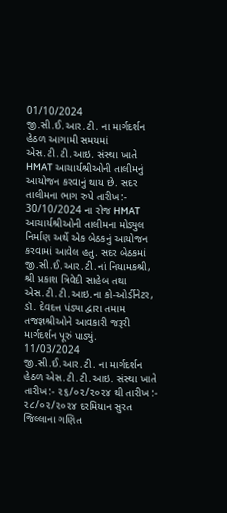01/10/2024
જી.સી.ઈ.આર.ટી. ના માર્ગદર્શન હેઠળ આગામી સમયમાં એસ.ટી.ટી.આઇ. સંસ્થા ખાતે HMAT આચાર્યશ્રીઓની તાલીમનું આયોજન કરવાનું થાય છે. સદર તાલીમના ભાગ રુપે તારીખ:- 30/10/2024 ના રોજ HMAT આચાર્યશ્રીઓની તાલીમના મોડ્યુલ નિર્માણ અર્થે એક બેઠકનું આયોજન કરવામાં આવેલ હતુ. સદર બેઠકમાં જી.સી.ઈ.આર.ટી.નાં નિયામકશ્રી, શ્રી પ્રકાશ ત્રિવેદી સાહેબ તથા એસ.ટી.ટી.આઇ.ના કો-ઓર્ડીનેટર, ડૉ. દેવદત્ત પંડ્યા દ્વારા તમામ તજજ્ઞશ્રીઓને આવકારી જરૂરી માર્ગદર્શન પૂરું પાડ્યું.
11/03/2024
જી.સી.ઈ.આર.ટી. ના માર્ગદર્શન હેઠળ એસ.ટી.ટી.આઇ. સંસ્થા ખાતે તારીખ:- ૨૬/૦૨/૨૦૨૪ થી તારીખ :- ૨૮/૦૨/૨૦૨૪ દરમિયાન સુરત જિલ્લાના ગણિત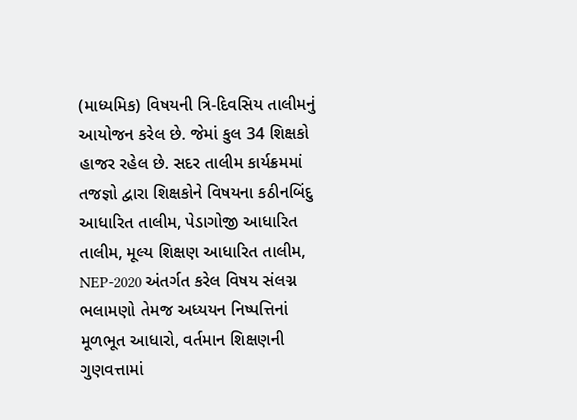(માધ્યમિક) વિષયની ત્રિ-દિવસિય તાલીમનું આયોજન કરેલ છે. જેમાં કુલ 34 શિક્ષકો હાજર રહેલ છે. સદર તાલીમ કાર્યક્રમમાં તજજ્ઞો દ્વારા શિક્ષકોને વિષયના કઠીનબિંદુ આધારિત તાલીમ, પેડાગોજી આધારિત તાલીમ, મૂલ્ય શિક્ષણ આધારિત તાલીમ, NEP-2020 અંતર્ગત કરેલ વિષય સંલગ્ન ભલામણો તેમજ અધ્યયન નિષ્પત્તિનાં મૂળભૂત આધારો, વર્તમાન શિક્ષણની ગુણવત્તામાં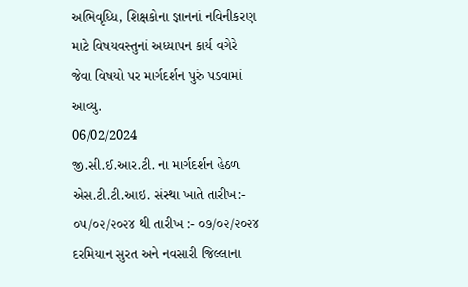અભિવૃધ્ધિ, શિક્ષકોના જ્ઞાનનાં નવિનીકરણ માટે વિષયવસ્તુનાં અધ્યાપન કાર્ય વગેરે જેવા વિષયો પર માર્ગદર્શન પુરું પડવામાં આવ્યુ.
06/02/2024
જી.સી.ઈ.આર.ટી. ના માર્ગદર્શન હેઠળ એસ.ટી.ટી.આઇ. સંસ્થા ખાતે તારીખ:- ૦૫/૦૨/૨૦૨૪ થી તારીખ :- ૦૭/૦૨/૨૦૨૪ દરમિયાન સુરત અને નવસારી જિલ્લાના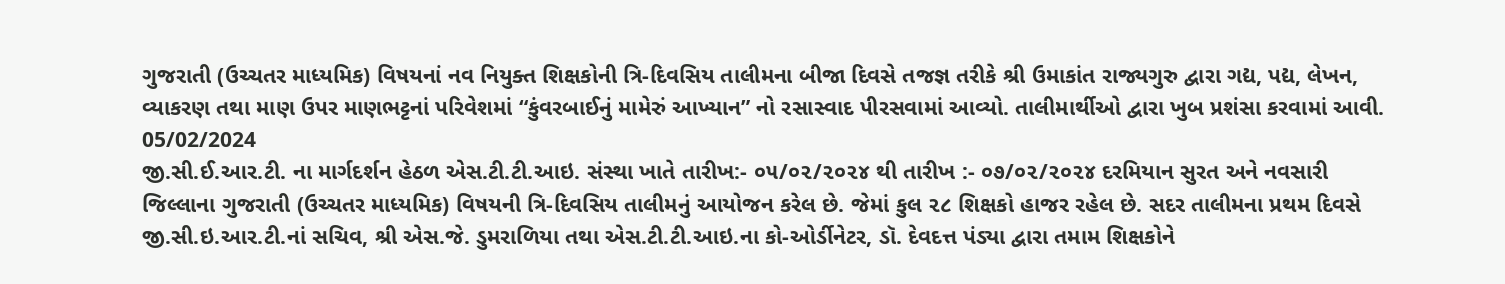ગુજરાતી (ઉચ્ચતર માધ્યમિક) વિષયનાં નવ નિયુક્ત શિક્ષકોની ત્રિ-દિવસિય તાલીમના બીજા દિવસે તજજ્ઞ તરીકે શ્રી ઉમાકાંત રાજ્યગુરુ દ્વારા ગદ્ય, પદ્ય, લેખન, વ્યાકરણ તથા માણ ઉપર માણભટ્ટનાં પરિવેશમાં “કુંવરબાઈનું મામેરું આખ્યાન” નો રસાસ્વાદ પીરસવામાં આવ્યો. તાલીમાર્થીઓ દ્વારા ખુબ પ્રશંસા કરવામાં આવી.
05/02/2024
જી.સી.ઈ.આર.ટી. ના માર્ગદર્શન હેઠળ એસ.ટી.ટી.આઇ. સંસ્થા ખાતે તારીખ:- ૦૫/૦૨/૨૦૨૪ થી તારીખ :- ૦૭/૦૨/૨૦૨૪ દરમિયાન સુરત અને નવસારી જિલ્લાના ગુજરાતી (ઉચ્ચતર માધ્યમિક) વિષયની ત્રિ-દિવસિય તાલીમનું આયોજન કરેલ છે. જેમાં કુલ ૨૮ શિક્ષકો હાજર રહેલ છે. સદર તાલીમના પ્રથમ દિવસે જી.સી.ઇ.આર.ટી.નાં સચિવ, શ્રી એસ.જે. ડુમરાળિયા તથા એસ.ટી.ટી.આઇ.ના કો-ઓર્ડીનેટર, ડૉ. દેવદત્ત પંડ્યા દ્વારા તમામ શિક્ષકોને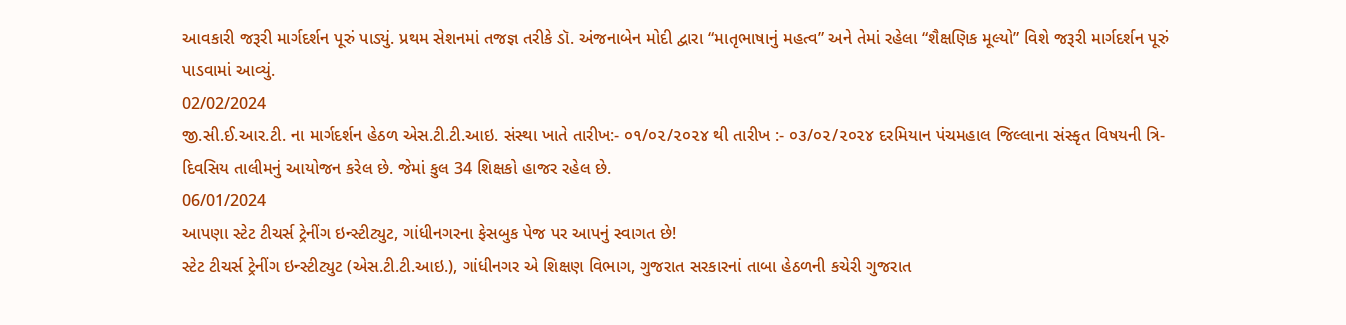આવકારી જરૂરી માર્ગદર્શન પૂરું પાડ્યું. પ્રથમ સેશનમાં તજજ્ઞ તરીકે ડૉ. અંજનાબેન મોદી દ્વારા “માતૃભાષાનું મહત્વ” અને તેમાં રહેલા “શૈક્ષણિક મૂલ્યો” વિશે જરૂરી માર્ગદર્શન પૂરું પાડવામાં આવ્યું.
02/02/2024
જી.સી.ઈ.આર.ટી. ના માર્ગદર્શન હેઠળ એસ.ટી.ટી.આઇ. સંસ્થા ખાતે તારીખ:- ૦૧/૦૨/૨૦૨૪ થી તારીખ :- ૦૩/૦૨/૨૦૨૪ દરમિયાન પંચમહાલ જિલ્લાના સંસ્કૃત વિષયની ત્રિ-દિવસિય તાલીમનું આયોજન કરેલ છે. જેમાં કુલ 34 શિક્ષકો હાજર રહેલ છે.
06/01/2024
આપણા સ્ટેટ ટીચર્સ ટ્રેનીંગ ઇન્સ્ટીટ્યુટ, ગાંધીનગરના ફેસબુક પેજ પર આપનું સ્વાગત છે!
સ્ટેટ ટીચર્સ ટ્રેનીંગ ઇન્સ્ટીટ્યુટ (એસ.ટી.ટી.આઇ.), ગાંધીનગર એ શિક્ષણ વિભાગ, ગુજરાત સરકારનાં તાબા હેઠળની કચેરી ગુજરાત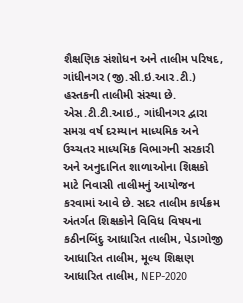શૈક્ષણિક સંશોધન અને તાલીમ પરિષદ, ગાંધીનગર (જી.સી.ઇ.આર.ટી.) હસ્તકની તાલીમી સંસ્થા છે. એસ.ટી.ટી.આઇ., ગાંધીનગર દ્વારા સમગ્ર વર્ષ દરમ્યાન માધ્યમિક અને ઉચ્ચતર માધ્યમિક વિભાગની સરકારી અને અનુદાનિત શાળાઓના શિક્ષકો માટે નિવાસી તાલીમનું આયોજન કરવામાં આવે છે. સદર તાલીમ કાર્યક્રમ અંતર્ગત શિક્ષકોને વિવિધ વિષયના કઠીનબિંદુ આધારિત તાલીમ, પેડાગોજી આધારિત તાલીમ, મૂલ્ય શિક્ષણ આધારિત તાલીમ, NEP-2020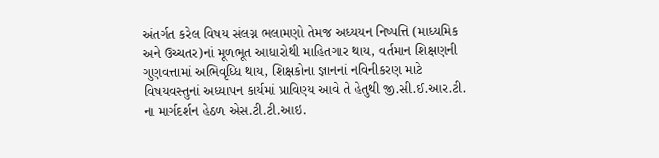અંતર્ગત કરેલ વિષય સંલગ્ન ભલામણો તેમજ અધ્યયન નિષ્પત્તિ (માધ્યમિક અને ઉચ્ચતર)નાં મૂળભૂત આધારોથી માહિતગાર થાય, વર્તમાન શિક્ષણની ગુણવત્તામાં અભિવૃધ્ધિ થાય, શિક્ષકોના જ્ઞાનનાં નવિનીકરણ માટે વિષયવસ્તુનાં અધ્યાપન કાર્યમાં પ્રાવિણ્ય આવે તે હેતુથી જી.સી.ઈ.આર.ટી. ના માર્ગદર્શન હેઠળ એસ.ટી.ટી.આઇ.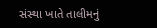સંસ્થા ખાતે તાલીમનું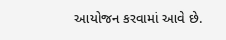આયોજન કરવામાં આવે છે.